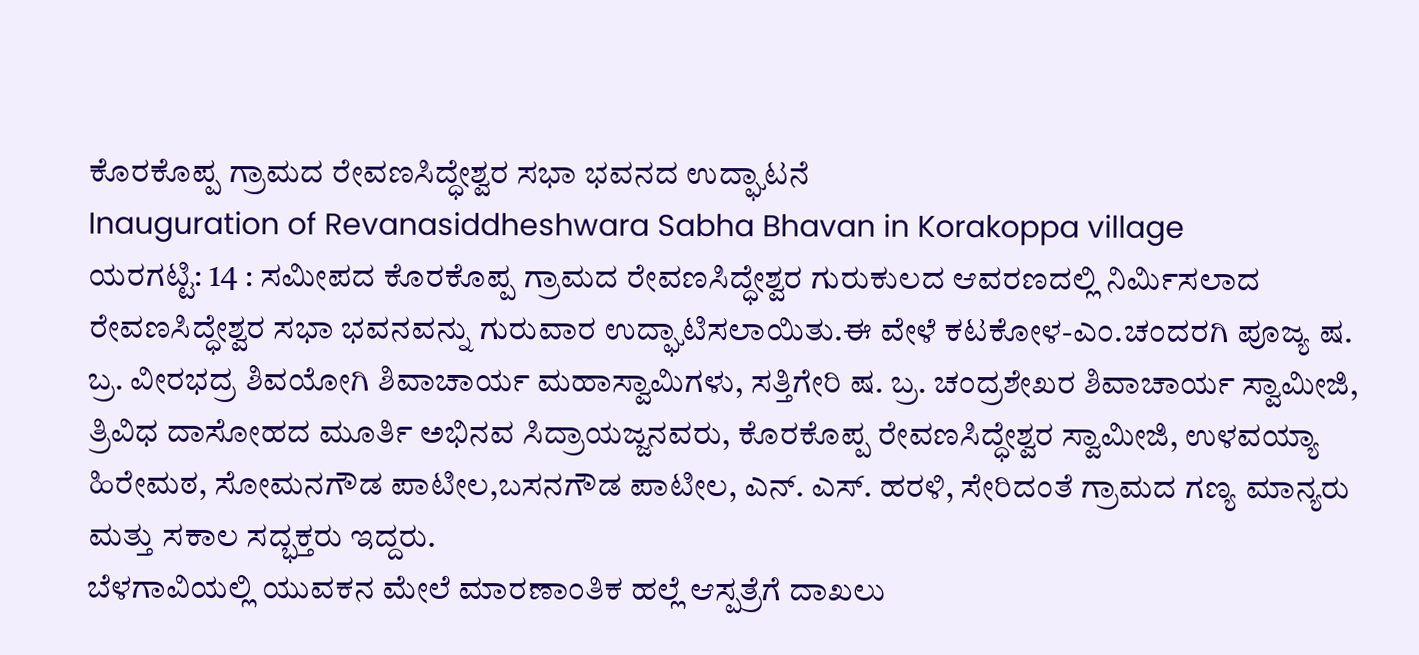ಕೊರಕೊಪ್ಪ ಗ್ರಾಮದ ರೇವಣಸಿದ್ಧೇಶ್ವರ ಸಭಾ ಭವನದ ಉದ್ಘಾಟನೆ
Inauguration of Revanasiddheshwara Sabha Bhavan in Korakoppa village
ಯರಗಟ್ಟಿ: 14 : ಸಮೀಪದ ಕೊರಕೊಪ್ಪ ಗ್ರಾಮದ ರೇವಣಸಿದ್ಧೇಶ್ವರ ಗುರುಕುಲದ ಆವರಣದಲ್ಲಿ ನಿರ್ಮಿಸಲಾದ ರೇವಣಸಿದ್ಧೇಶ್ವರ ಸಭಾ ಭವನವನ್ನು ಗುರುವಾರ ಉದ್ಘಾಟಿಸಲಾಯಿತು.ಈ ವೇಳೆ ಕಟಕೋಳ-ಎಂ.ಚಂದರಗಿ ಪೂಜ್ಯ ಷ. ಬ್ರ. ವೀರಭದ್ರ ಶಿವಯೋಗಿ ಶಿವಾಚಾರ್ಯ ಮಹಾಸ್ವಾಮಿಗಳು, ಸತ್ತಿಗೇರಿ ಷ. ಬ್ರ. ಚಂದ್ರಶೇಖರ ಶಿವಾಚಾರ್ಯ ಸ್ವಾಮೀಜಿ, ತ್ರಿವಿಧ ದಾಸೋಹದ ಮೂರ್ತಿ ಅಭಿನವ ಸಿದ್ರಾಯಜ್ಜನವರು, ಕೊರಕೊಪ್ಪ ರೇವಣಸಿದ್ಧೇಶ್ವರ ಸ್ವಾಮೀಜಿ, ಉಳವಯ್ಯಾ ಹಿರೇಮಠ, ಸೋಮನಗೌಡ ಪಾಟೀಲ,ಬಸನಗೌಡ ಪಾಟೀಲ, ಎನ್. ಎಸ್. ಹರಳಿ, ಸೇರಿದಂತೆ ಗ್ರಾಮದ ಗಣ್ಯ ಮಾನ್ಯರು ಮತ್ತು ಸಕಾಲ ಸದ್ಭಕ್ತರು ಇದ್ದರು.
ಬೆಳಗಾವಿಯಲ್ಲಿ ಯುವಕನ ಮೇಲೆ ಮಾರಣಾಂತಿಕ ಹಲ್ಲೆ ಆಸ್ಪತ್ರೆಗೆ ದಾಖಲು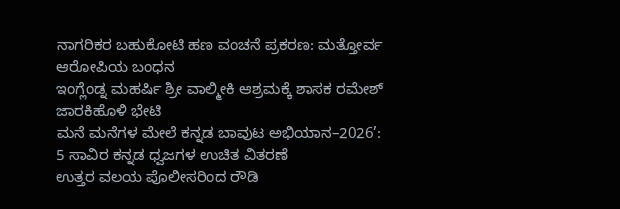ನಾಗರಿಕರ ಬಹುಕೋಟಿ ಹಣ ವಂಚನೆ ಪ್ರಕರಣ: ಮತ್ತೋರ್ವ ಆರೋಪಿಯ ಬಂಧನ
ಇಂಗ್ಲೆಂಡ್ನ ಮಹರ್ಷಿ ಶ್ರೀ ವಾಲ್ಮೀಕಿ ಆಶ್ರಮಕ್ಕೆ ಶಾಸಕ ರಮೇಶ್ ಜಾರಕಿಹೊಳಿ ಭೇಟಿ
ಮನೆ ಮನೆಗಳ ಮೇಲೆ ಕನ್ನಡ ಬಾವುಟ ಅಭಿಯಾನ–2026’: 5 ಸಾವಿರ ಕನ್ನಡ ಧ್ವಜಗಳ ಉಚಿತ ವಿತರಣೆ
ಉತ್ತರ ವಲಯ ಪೊಲೀಸರಿಂದ ರೌಡಿ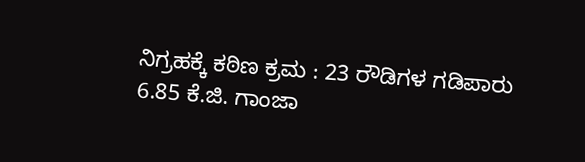ನಿಗ್ರಹಕ್ಕೆ ಕಠಿಣ ಕ್ರಮ : 23 ರೌಡಿಗಳ ಗಡಿಪಾರು
6.85 ಕೆ.ಜಿ. ಗಾಂಜಾ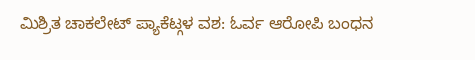ಮಿಶ್ರಿತ ಚಾಕಲೇಟ್ ಪ್ಯಾಕೆಟ್ಗಳ ವಶ: ಓರ್ವ ಆರೋಪಿ ಬಂಧನ